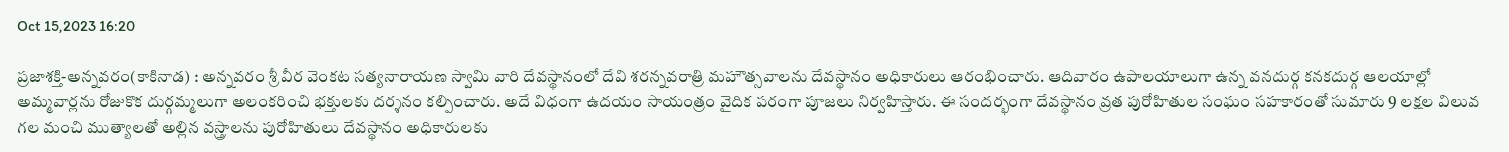Oct 15,2023 16:20

ప్రజాశక్తి-అన్నవరం(కాకినాడ) : అన్నవరం శ్రీ వీర వెంకట సత్యనారాయణ స్వామి వారి దేవస్థానంలో దేవి శరన్నవరాత్రి మహౌత్సవాలను దేవస్థానం అధికారులు ఆరంభించారు. ఆదివారం ఉపాలయాలుగా ఉన్న వనదుర్గ కనకదుర్గ ఆలయాల్లో అమ్మవార్లను రోజుకొక దుర్గమ్మలుగా అలంకరించి భక్తులకు దర్శనం కల్పించారు. అదే విధంగా ఉదయం సాయంత్రం వైదిక పరంగా పూజలు నిర్వహిస్తారు. ఈ సందర్భంగా దేవస్థానం వ్రత పురోహితుల సంఘం సహకారంతో సుమారు 9 లక్షల విలువ గల మంచి ముత్యాలతో అల్లిన వస్త్రాలను పురోహితులు దేవస్థానం అధికారులకు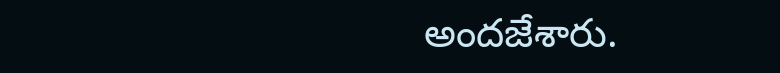అందజేశారు.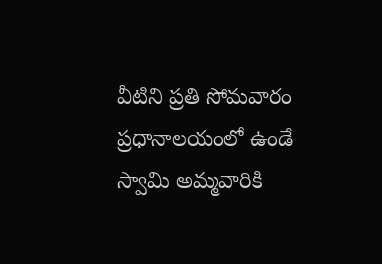వీటిని ప్రతి సోమవారం ప్రధానాలయంలో ఉండే స్వామి అమ్మవారికి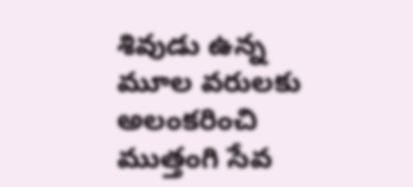శివుడు ఉన్న మూల వరులకు అలంకరించి ముత్తంగి సేవ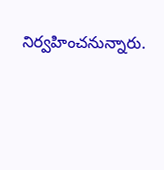నిర్వహించనున్నారు.